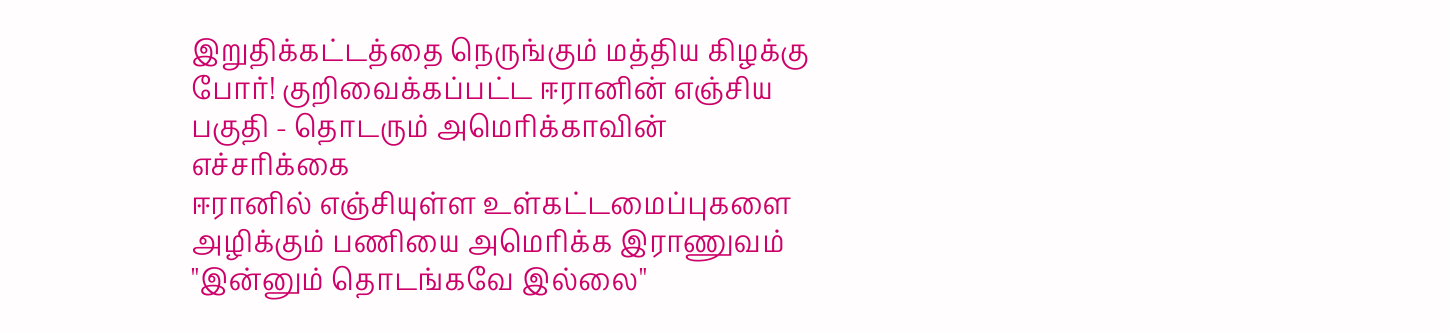இறுதிக்கட்டத்தை நெருங்கும் மத்திய கிழக்கு போர்! குறிவைக்கப்பட்ட ஈரானின் எஞ்சிய பகுதி - தொடரும் அமெரிக்காவின் எச்சரிக்கை
ஈரானில் எஞ்சியுள்ள உள்கட்டமைப்புகளை அழிக்கும் பணியை அமெரிக்க இராணுவம் "இன்னும் தொடங்கவே இல்லை"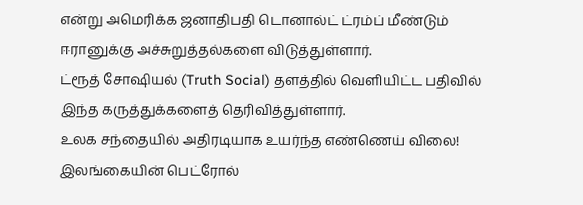என்று அமெரிக்க ஜனாதிபதி டொனால்ட் ட்ரம்ப் மீண்டும் ஈரானுக்கு அச்சுறுத்தல்களை விடுத்துள்ளார்.
ட்ரூத் சோஷியல் (Truth Social) தளத்தில் வெளியிட்ட பதிவில் இந்த கருத்துக்களைத் தெரிவித்துள்ளார்.
உலக சந்தையில் அதிரடியாக உயர்ந்த எண்ணெய் விலை! இலங்கையின் பெட்ரோல்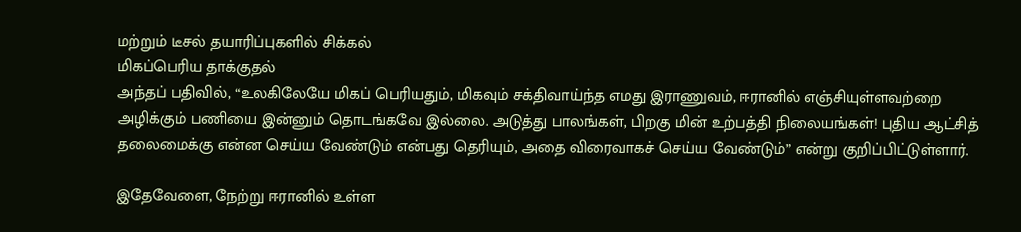மற்றும் டீசல் தயாரிப்புகளில் சிக்கல்
மிகப்பெரிய தாக்குதல்
அந்தப் பதிவில், “உலகிலேயே மிகப் பெரியதும், மிகவும் சக்திவாய்ந்த எமது இராணுவம், ஈரானில் எஞ்சியுள்ளவற்றை அழிக்கும் பணியை இன்னும் தொடங்கவே இல்லை. அடுத்து பாலங்கள், பிறகு மின் உற்பத்தி நிலையங்கள்! புதிய ஆட்சித் தலைமைக்கு என்ன செய்ய வேண்டும் என்பது தெரியும், அதை விரைவாகச் செய்ய வேண்டும்” என்று குறிப்பிட்டுள்ளார்.

இதேவேளை, நேற்று ஈரானில் உள்ள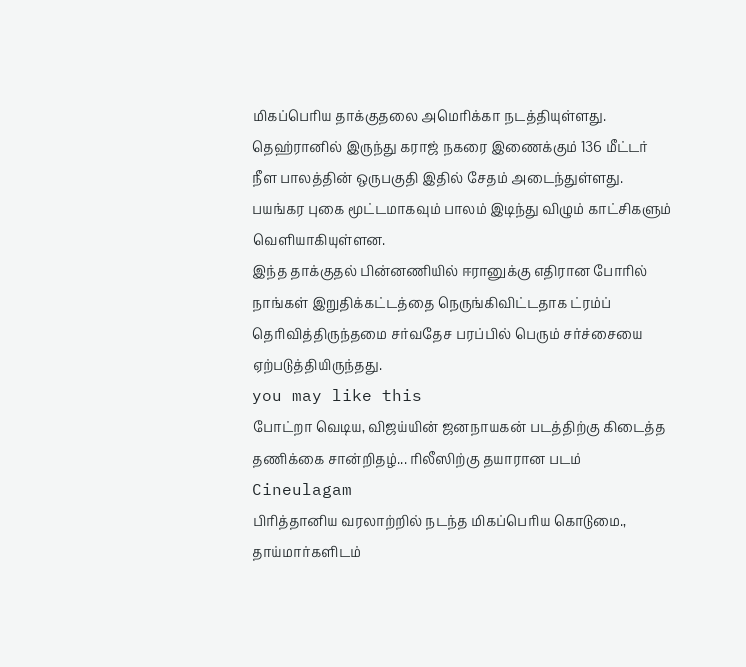மிகப்பெரிய தாக்குதலை அமெரிக்கா நடத்தியுள்ளது.
தெஹ்ரானில் இருந்து கராஜ் நகரை இணைக்கும் 136 மீட்டர் நீள பாலத்தின் ஒருபகுதி இதில் சேதம் அடைந்துள்ளது. பயங்கர புகை மூட்டமாகவும் பாலம் இடிந்து விழும் காட்சிகளும் வெளியாகியுள்ளன.
இந்த தாக்குதல் பின்னணியில் ஈரானுக்கு எதிரான போரில் நாங்கள் இறுதிக்கட்டத்தை நெருங்கிவிட்டதாக ட்ரம்ப் தெரிவித்திருந்தமை சர்வதேச பரப்பில் பெரும் சர்ச்சையை ஏற்படுத்தியிருந்தது.
you may like this
போட்றா வெடிய, விஜய்யின் ஜனநாயகன் படத்திற்கு கிடைத்த தணிக்கை சான்றிதழ்... ரிலீஸிற்கு தயாரான படம் Cineulagam
பிரித்தானிய வரலாற்றில் நடந்த மிகப்பெரிய கொடுமை., தாய்மார்களிடம்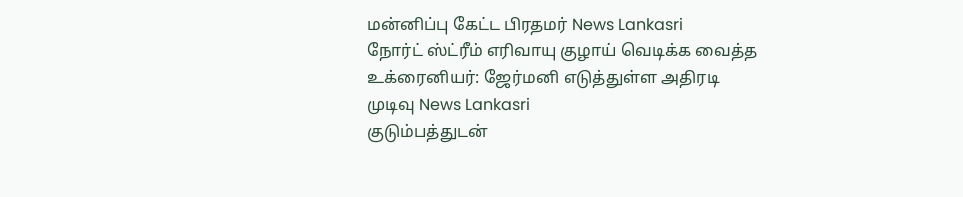மன்னிப்பு கேட்ட பிரதமர் News Lankasri
நோர்ட் ஸ்ட்ரீம் எரிவாயு குழாய் வெடிக்க வைத்த உக்ரைனியர்: ஜேர்மனி எடுத்துள்ள அதிரடி முடிவு News Lankasri
குடும்பத்துடன்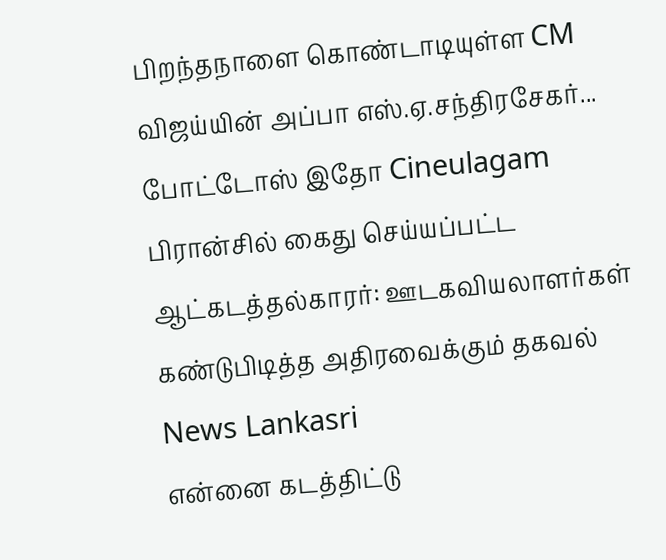பிறந்தநாளை கொண்டாடியுள்ள CM விஜய்யின் அப்பா எஸ்.ஏ.சந்திரசேகர்... போட்டோஸ் இதோ Cineulagam
பிரான்சில் கைது செய்யப்பட்ட ஆட்கடத்தல்காரர்: ஊடகவியலாளர்கள் கண்டுபிடித்த அதிரவைக்கும் தகவல் News Lankasri
என்னை கடத்திட்டு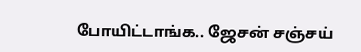போயிட்டாங்க.. ஜேசன் சஞ்சய்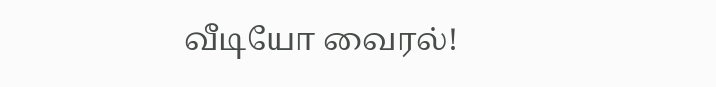வீடியோ வைரல்!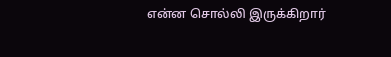என்ன சொல்லி இருக்கிறார்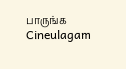பாருங்க Cineulagam